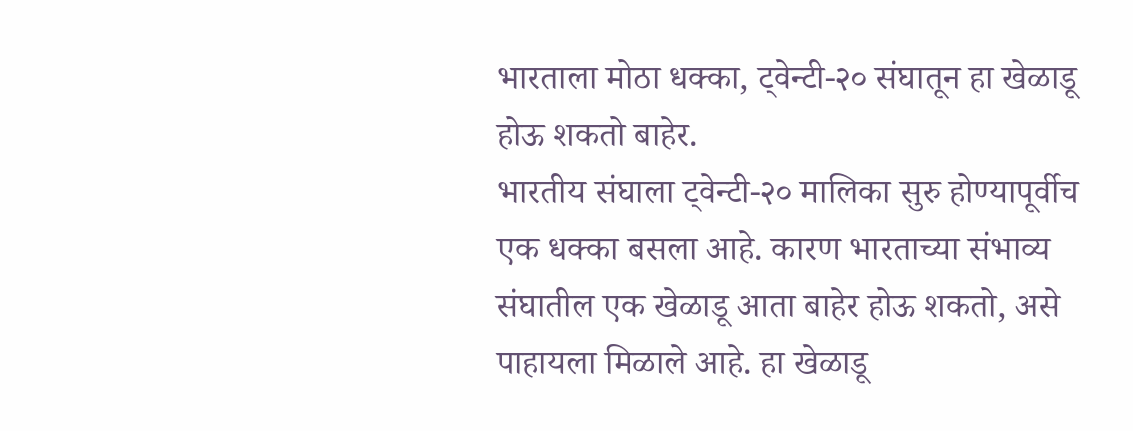भारताला मोठा धक्का, ट्वेन्टी-२० संघातून हा खेळाडू होऊ शकतो बाहेर.
भारतीय संघाला ट्वेन्टी-२० मालिका सुरु होण्यापूर्वीच एक धक्का बसला आहे. कारण भारताच्या संभाव्य संघातील एक खेळाडू आता बाहेर होऊ शकतो, असे पाहायला मिळाले आहे. हा खेळाडू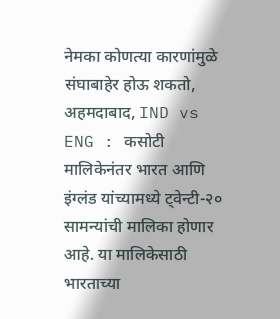नेमका कोणत्या कारणांमुळे संघाबाहेर होऊ शकतो,
अहमदाबाद, IND vs ENG : कसोटी मालिकेनंतर भारत आणि इंग्लंड यांच्यामध्ये ट्वेन्टी-२० सामन्यांची मालिका होणार आहे. या मालिकेसाठी भारताच्या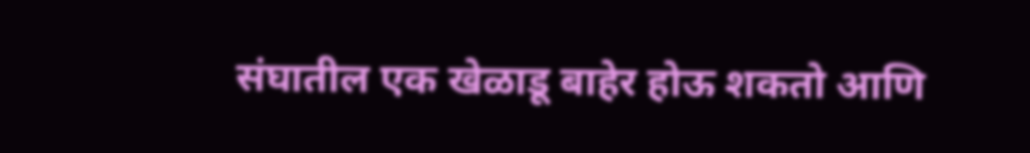संघातील एक खेळाडू बाहेर होऊ शकतो आणि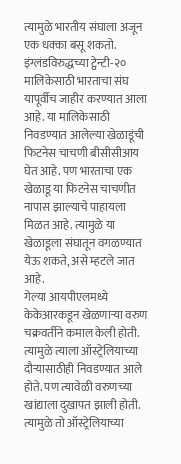त्यामुळे भारतीय संघाला अजून एक धक्का बसू शकतो.
इंग्लंडविरुद्धच्या ट्वेन्टी-२० मालिकेसाठी भारताचा संघ यापूर्वीच जाहीर करण्यात आला आहे. या मालिकेसाठी निवडण्यात आलेल्या खेळाडूंची फिटनेस चाचणी बीसीसीआय घेत आहे. पण भारताचा एक खेळाडू या फिटनेस चाचणीत नापास झाल्याचे पाहायला मिळत आहे. त्यामुळे या खेळाडूला संघातून वगळण्यात येऊ शकते, असे म्हटले जात आहे.
गेल्या आयपीएलमध्ये केकेआरकडून खेळणाऱ्या वरुण चक्रवर्तीने कमाल केली होती. त्यामुळे त्याला ऑस्ट्रेलियाच्या दौऱ्यासाठीही निवडण्यात आले होते. पण त्यावेळी वरुणच्या खांद्याला दुखापत झाली होती. त्यामुळे तो ऑस्ट्रेलियाच्या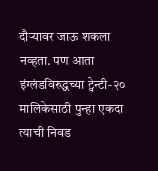दौऱ्यावर जाऊ शकला नव्हता. पण आता इंग्लंडविरुद्धच्या ट्वेन्टी-२० मालिकेसाठी पुन्हा एकदा त्याची निवड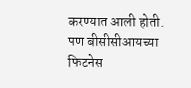करण्यात आली होती. पण बीसीसीआयच्या फिटनेस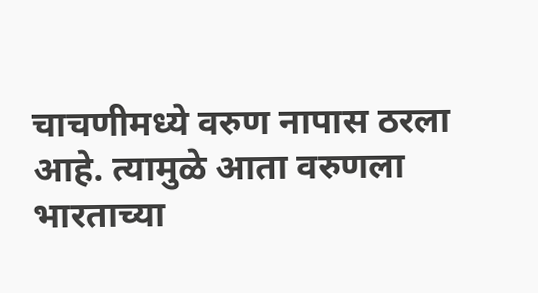चाचणीमध्ये वरुण नापास ठरला आहे. त्यामुळे आता वरुणला भारताच्या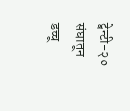ट्वेन्टी-२० संघातून डच्चू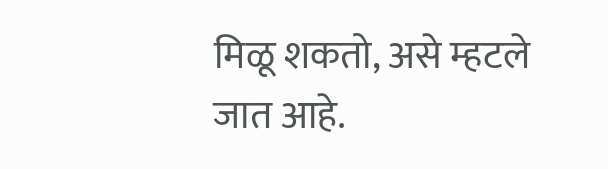मिळू शकतो, असे म्हटले जात आहे.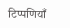टिप्पणियाँ